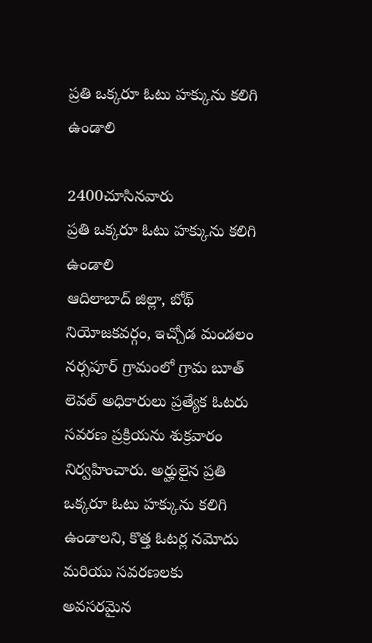ప్రతి ఒక్కరూ ఓటు హక్కును కలిగి ఉండాలి

2400చూసినవారు
ప్రతి ఒక్కరూ ఓటు హక్కును కలిగి ఉండాలి
ఆదిలాబాద్ జిల్లా, బోథ్ నియోజకవర్గం, ఇచ్చోడ మండలం నర్సపూర్ గ్రామంలో గ్రామ బూత్ లెవల్ అధికారులు ప్రత్యేక ఓటరు సవరణ ప్రక్రియను శుక్రవారం నిర్వహించారు. అర్హులైన ప్రతి ఒక్కరూ ఓటు హక్కును కలిగి ఉండాలని, కొత్త ఓటర్ల నమోదు మరియు సవరణలకు అవసరమైన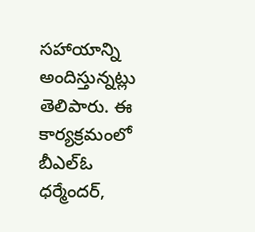సహాయాన్ని అందిస్తున్నట్లు తెలిపారు. ఈ కార్యక్రమంలో బీఎల్ఓ ధర్మేందర్,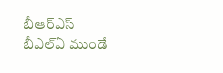బీఆర్ఎస్ బీఎల్ఏ ముండే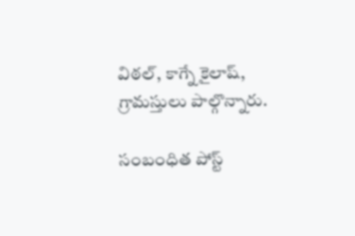విఠల్, కాగ్నే కైలాష్, గ్రామస్తులు పాల్గొన్నారు.

సంబంధిత పోస్ట్